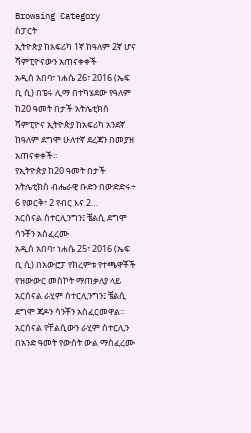Browsing Category
ስፓርት
ኢትዮጵያ ከአፍሪካ 1ኛ ከዓለም 2ኛ ሆና ሻምፒዮናውን አጠናቀቀች
አዲስ አበባ፣ ነሐሴ 26፣ 2016 (ኤፍ ቢ ሲ) በፔሩ ሊማ በተካሄደው የዓለም ከ20 ዓመት በታች አትሌቲክስ ሻምፒዮና ኢትዮጵያ ከአፍሪካ አንደኛ ከዓለም ደግሞ ሁለተኛ ደረጃን በመያዝ አጠናቀቀች፡፡
የኢትዮጵያ ከ20 ዓመት በታች አትሌቲክስ ብሔራዊ ቡድን በውድድሩ÷ 6 የወርቅ፣ 2 የብር እና 2…
አርሰናል ስተርሊንግን፤ ቼልሲ ደግሞ ሳንቾን አስፈረሙ
አዲስ አበባ፣ ነሐሴ 25፣ 2016 (ኤፍ ቢ ሲ) በአውሮፓ የክረምቱ የተጫዋቾች የዝውውር መስኮት ማጠቃለያ ላይ አርሰናል ራሂም ስተርሊንግን፤ ቼልሲ ደግሞ ጃዶን ሳንቾን አስፈርመዋል።
አርሰናል የቸልሲውን ራሂም ስተርሊን በአንድ ዓመት የውሰት ውል ማስፈረሙ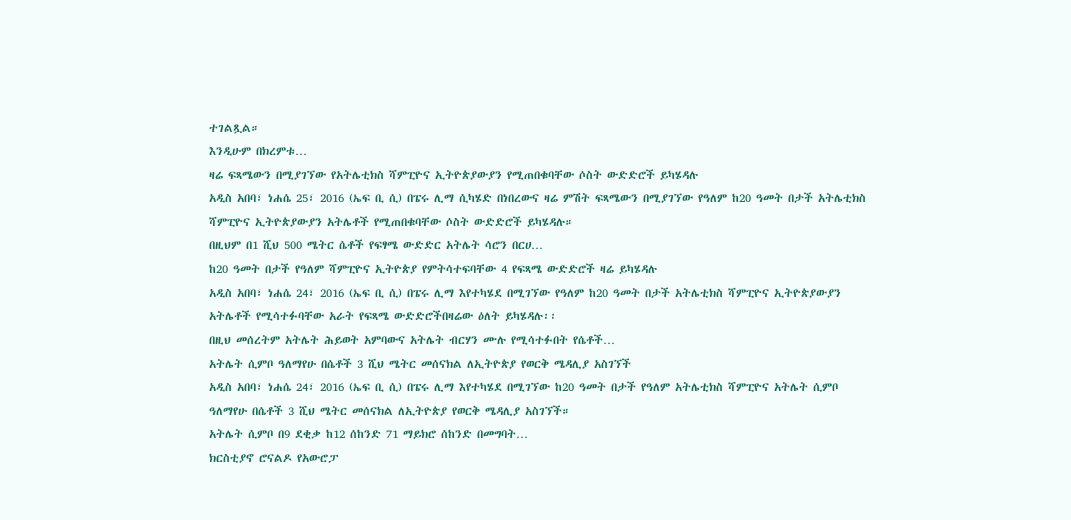ተገልጿል።
እንዲሁም በክረምቱ…
ዛሬ ፍጻሜውን በሚያገኘው የአትሌቲክስ ሻምፒዮና ኢትዮጵያውያን የሚጠበቁባቸው ሶስት ውድድሮች ይካሄዳሉ
አዲስ አበባ፣ ነሐሴ 25፣ 2016 (ኤፍ ቢ ሲ) በፔሩ ሊማ ሲካሄድ በነበረውና ዛሬ ምሽት ፍጻሜውን በሚያገኘው የዓለም ከ20 ዓመት በታች አትሌቲክስ ሻምፒዮና ኢትዮጵያውያን አትሌቶች የሚጠበቁባቸው ሶስት ውድድሮች ይካሄዳሉ።
በዚህም በ1 ሺህ 500 ሜትር ሴቶች የፍፃሜ ውድድር አትሌት ሳሮን በርሀ…
ከ20 ዓመት በታች የዓለም ሻምፒዮና ኢትዮጵያ የምትሳተፍባቸው 4 የፍጻሜ ውድድሮች ዛሬ ይካሄዳሉ
አዲስ አበባ፣ ነሐሴ 24፣ 2016 (ኤፍ ቢ ሲ) በፔሩ ሊማ እየተካሄደ በሚገኘው የዓለም ከ20 ዓመት በታች አትሌቲክስ ሻምፒዮና ኢትዮጵያውያን አትሌቶች የሚሳተፉባቸው አራት የፍጻሜ ውድድሮችበዛሬው ዕለት ይካሄዳሉ፡፡
በዚህ መሰረትም አትሌት ሕይወት አምባውና አትሌት ብርሃን ሙሉ የሚሳተፉበት የሴቶች…
አትሌት ሲምቦ ዓለማየሁ በሴቶች 3 ሺህ ሜትር መሰናክል ለኢትዮጵያ የወርቅ ሜዳሊያ አስገኘች
አዲስ አበባ፣ ነሐሴ 24፣ 2016 (ኤፍ ቢ ሲ) በፔሩ ሊማ እየተካሄደ በሚገኘው ከ20 ዓመት በታች የዓለም አትሌቲክስ ሻምፒዮና አትሌት ሲምቦ ዓለማየሁ በሴቶች 3 ሺህ ሜትር መሰናክል ለኢትዮጵያ የወርቅ ሜዳሊያ አስገኘች።
አትሌት ሲምቦ በ9 ደቂቃ ከ12 ሰከንድ 71 ማይክሮ ሰከንድ በመግባት…
ክርስቲያኖ ሮናልዶ የአውሮፓ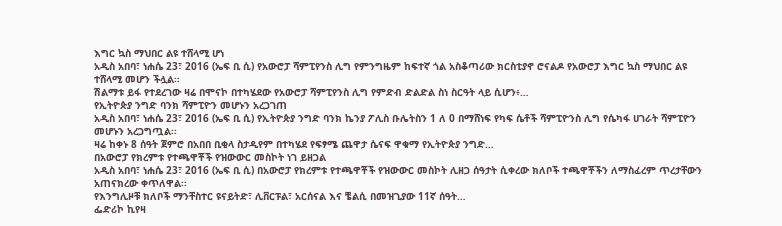እግር ኳስ ማህበር ልዩ ተሸላሚ ሆነ
አዲስ አበባ፣ ነሐሴ 23፣ 2016 (ኤፍ ቢ ሲ) የአውሮፓ ሻምፒየንስ ሊግ የምንግዜም ከፍተኛ ጎል አስቆጣሪው ክርስቲያኖ ሮናልዶ የአውሮፓ እግር ኳስ ማህበር ልዩ ተሸላሚ መሆን ችሏል።
ሽልማቱ ይፋ የተደረገው ዛሬ በሞናኮ በተካሄደው የአውሮፓ ሻምፒየንስ ሊግ የምድብ ድልድል ስነ ስርዓት ላይ ሲሆን፥…
የኢትዮጵያ ንግድ ባንክ ሻምፒዮን መሆኑን አረጋገጠ
አዲስ አበባ፣ ነሐሴ 23፣ 2016 (ኤፍ ቢ ሲ) የኢትዮጵያ ንግድ ባንክ ኬንያ ፖሊስ ቡሌትስን 1 ለ 0 በማሸነፍ የካፍ ሴቶች ሻምፒዮንስ ሊግ የሴካፋ ሀገራት ሻምፒዮን መሆኑን አረጋግጧል፡፡
ዛሬ ከቀኑ 8 ሰዓት ጀምሮ በአበበ ቢቂላ ስታዲየም በተካሄደ የፍፃሜ ጨዋታ ሴናፍ ዋቁማ የኢትዮጵያ ንግድ…
በአውሮፓ የክረምቱ የተጫዋቾች የዝውውር መስኮት ነገ ይዘጋል
አዲስ አበባ፣ ነሐሴ 23፣ 2016 (ኤፍ ቢ ሲ) በአውሮፓ የክረምቱ የተጫዋቾች የዝውውር መስኮት ሊዘጋ ሰዓታት ሲቀረው ክለቦች ተጫዋቾችን ለማስፈረም ጥረታቸውን አጠናክረው ቀጥለዋል፡፡
የእንግሊዞቹ ክለቦች ማንቸስተር ዩናይትድ፣ ሊቨርፑል፣ አርሰናል እና ቼልሲ በመዝጊያው 11ኛ ሰዓት…
ፌድሪኮ ኪየዛ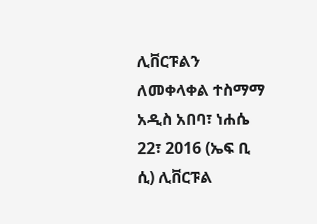ሊቨርፑልን ለመቀላቀል ተስማማ
አዲስ አበባ፣ ነሐሴ 22፣ 2016 (ኤፍ ቢ ሲ) ሊቨርፑል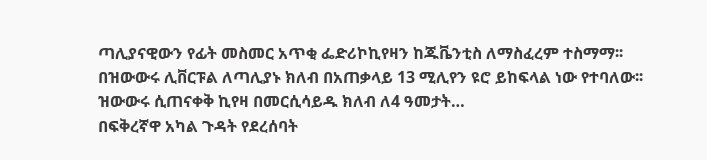ጣሊያናዊውን የፊት መስመር አጥቂ ፌድሪኮኪየዛን ከጁቬንቲስ ለማስፈረም ተስማማ፡፡
በዝውውሩ ሊቨርፑል ለጣሊያኑ ክለብ በአጠቃላይ 13 ሚሊየን ዩሮ ይከፍላል ነው የተባለው፡፡
ዝውውሩ ሲጠናቀቅ ኪየዛ በመርሲሳይዱ ክለብ ለ4 ዓመታት…
በፍቅረኛዋ አካል ጉዳት የደረሰባት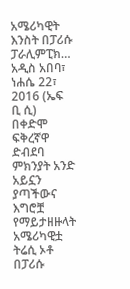አሜሪካዊት እንስት በፓሪሱ ፓራሊምፒክ…
አዲስ አበባ፣ ነሐሴ 22፣ 2016 (ኤፍ ቢ ሲ) በቀድሞ ፍቅረኛዋ ድብደባ ምክንያት አንድ አይኗን ያጣችውና እግሮቿ የማይታዘዙላት አሜሪካዊቷ ትሬሲ ኦቶ በፓሪሱ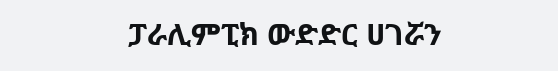ፓራሊምፒክ ውድድር ሀገሯን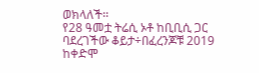ወክላለች፡፡
የ28 ዓመቷ ትሬሲ ኦቶ ከቢቢሲ ጋር ባደረገችው ቆይታ÷በፈረንጆቹ 2019 ከቀድሞ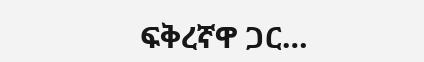ፍቅረኛዋ ጋር…